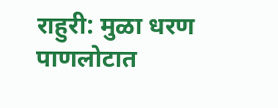राहुरी: मुळा धरण पाणलोटात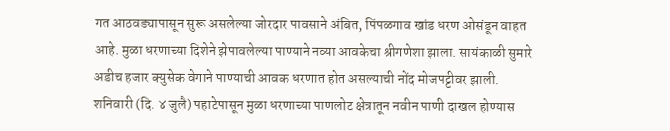गत आठवड्यापासून सुरू असलेल्या जोरदार पावसाने अंबित, पिंपळगाव खांड धरण ओसंडून वाहत आहे. मुळा धरणाच्या दिशेने झेपावलेल्या पाण्याने नव्या आवकेचा श्रीगणेशा झाला. सायंकाळी सुमारे अडीच हजार क्युसेक वेगाने पाण्याची आवक धरणात होत असल्याची नोंद मोजपट्टीवर झाली.
शनिवारी (दि. ४ जुलै) पहाटेपासून मुळा धरणाच्या पाणलोट क्षेत्रातून नवीन पाणी दाखल होण्यास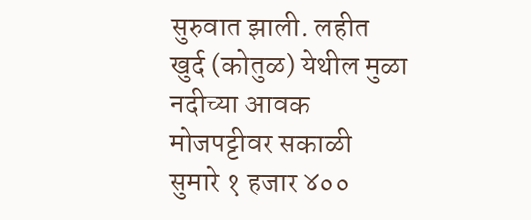सुरुवात झाली. लहीत खुर्द (कोतुळ) येथील मुळा नदीच्या आवक मोजपट्टीवर सकाळी सुमारे १ हजार ४००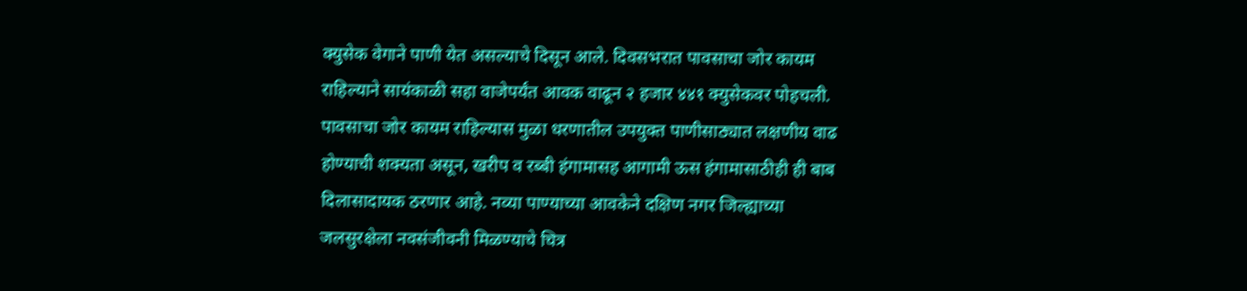क्युसेक वेगाने पाणी येत असल्याचे दिसून आले. दिवसभरात पावसाचा जोर कायम राहिल्याने सायंकाळी सहा वाजेपर्यंत आवक वाढून २ हजार ४४१ क्युसेकवर पोहचली.
पावसाचा जोर कायम राहिल्यास मुळा धरणातील उपयुक्त पाणीसाठ्यात लक्षणीय वाढ होण्याची शक्यता असून, खरीप व रब्बी हंगामासह आगामी ऊस हंगामासाठीही ही बाब दिलासादायक ठरणार आहे. नव्या पाण्याच्या आवकेने दक्षिण नगर जिल्ह्याच्या जलसुरक्षेला नवसंजीवनी मिळण्याचे चित्र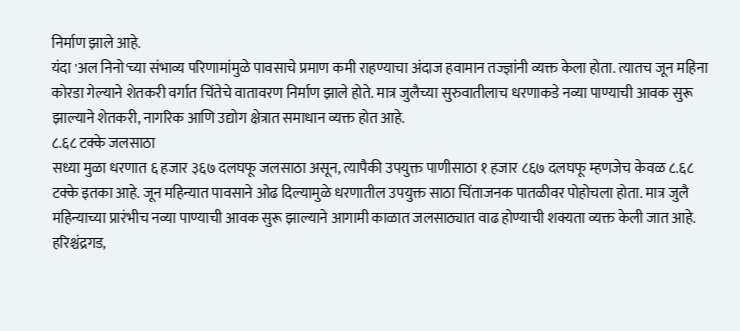निर्माण झाले आहे.
यंदा 'अल निनो'च्या संभाव्य परिणामांमुळे पावसाचे प्रमाण कमी राहण्याचा अंदाज हवामान तज्ज्ञांनी व्यक्त केला होता. त्यातच जून महिना कोरडा गेल्याने शेतकरी वर्गात चिंतेचे वातावरण निर्माण झाले होते. मात्र जुलैच्या सुरुवातीलाच धरणाकडे नव्या पाण्याची आवक सुरू झाल्याने शेतकरी, नागरिक आणि उद्योग क्षेत्रात समाधान व्यक्त होत आहे.
८.६८ टक्के जलसाठा
सध्या मुळा धरणात ६ हजार ३६७ दलघफू जलसाठा असून, त्यापैकी उपयुक्त पाणीसाठा १ हजार ८६७ दलघफू म्हणजेच केवळ ८.६८ टक्के इतका आहे. जून महिन्यात पावसाने ओढ दिल्यामुळे धरणातील उपयुक्त साठा चिंताजनक पातळीवर पोहोचला होता. मात्र जुलै महिन्याच्या प्रारंभीच नव्या पाण्याची आवक सुरू झाल्याने आगामी काळात जलसाठ्यात वाढ होण्याची शक्यता व्यक्त केली जात आहे.
हरिश्चंद्रगड,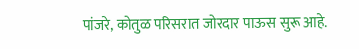पांजरे, कोतुळ परिसरात जोरदार पाऊस सुरू आहे.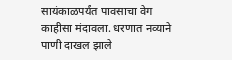सायंकाळपर्यंत पावसाचा वेग काहीसा मंदावला. धरणात नव्याने पाणी दाखल झाले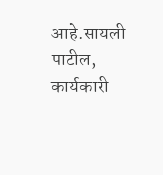आहे.सायली पाटील, कार्यकारी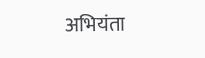अभियंता